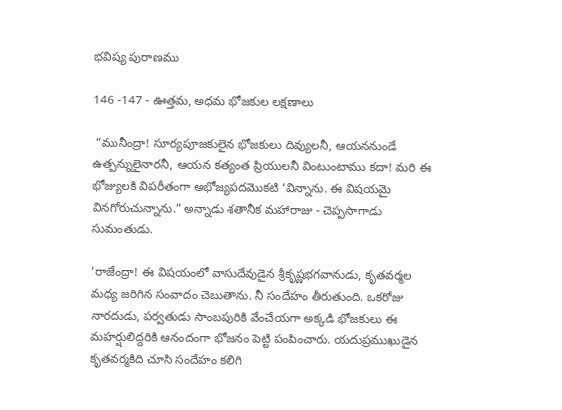భవిష్య పురాణము

146 -147 - ఊత్తమ, అధమ భోజకుల లక్షణాలు

 “మునీంద్రా! సూర్యపూజకులైన భోజకులు దివ్యులనీ, ఆయననుండే ఉత్పన్నులైనారనీ, ఆయన కత్యంత ప్రియులనీ వింటుంటాము కదా! మరి ఈ భోజ్యులకి విపరీతంగా అభోజ్యపదమొకటి ‘విన్నాను. ఈ విషయమై వినగోరుచున్నాను.” అన్నాడు శతానీక మహారాజు - చెప్పసాగాడు సుమంతుడు.

‘రాజేంద్రా! ఈ విషయంలో వాసుదేవుడైన శ్రీకృష్ణభగవానుడు, కృతవర్మల మధ్య జరిగిన సంవాదం చెబుతాను. నీ సందేహం తీరుతుంది. ఒకరోజు నారదుడు, పర్వతుడు సాంబపురికి వేంచేయగా అక్కడి భోజకులు ఈ మహర్షులిద్దరికి ఆనందంగా భోజనం పెట్టి పంపించారు. యదుప్రముఖుడైన కృతవర్మకిది చూసి సందేహం కలిగి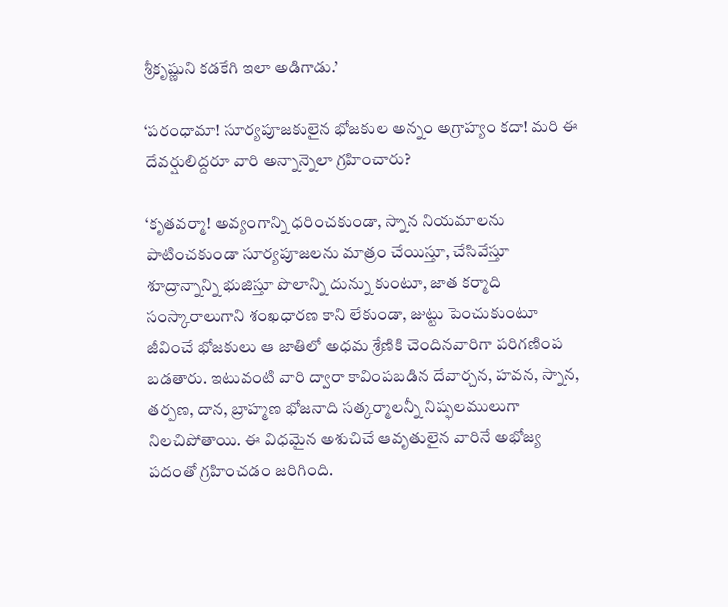శ్రీకృష్ణుని కడకేగి ఇలా అడిగాడు.’

‘పరంధామా! సూర్యపూజకులైన భోజకుల అన్నం అగ్రాహ్యం కదా! మరి ఈ దేవర్షులిద్దరూ వారి అన్నాన్నెలా గ్రహించారు?

‘కృతవర్మా! అవ్యంగాన్ని ధరించకుండా, స్నాన నియమాలను పాటించకుండా సూర్యపూజలను మాత్రం చేయిస్తూ, చేసివేస్తూ శూద్రాన్నాన్ని భుజిస్తూ పొలాన్ని దున్ను కుంటూ, జాత కర్మాది సంస్కారాలుగాని శంఖధారణ కాని లేకుండా, జుట్టు పెంచుకుంటూ జీవించే భోజకులు ఆ జాతిలో అధమ శ్రేణికి చెందినవారిగా పరిగణింప బడతారు. ఇటువంటి వారి ద్వారా కావింపబడిన దేవార్చన, హవన, స్నాన, తర్పణ, దాన, బ్రాహ్మణ భోజనాది సత్కర్మాలన్నీ నిష్ఫలములుగా నిలచిపోతాయి. ఈ విధమైన అశుచిచే ఆవృతులైన వారినే అభోజ్య పదంతో గ్రహించడం జరిగింది.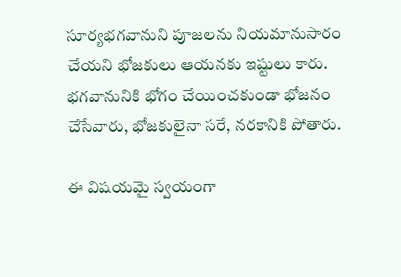సూర్యభగవానుని పూజలను నియమానుసారం చేయని భోజకులు ఆయనకు ఇష్టులు కారు. భగవానునికి భోగం చేయించకుండా భోజనం చేసేవారు, భోజకులైనా సరే, నరకానికి పోతారు.

ఈ విషయమై స్వయంగా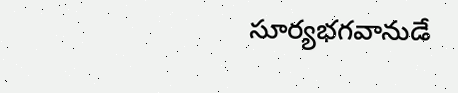సూర్యభగవానుడే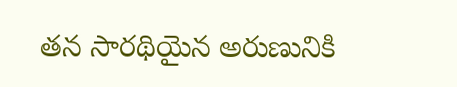తన సారథియైన అరుణునికి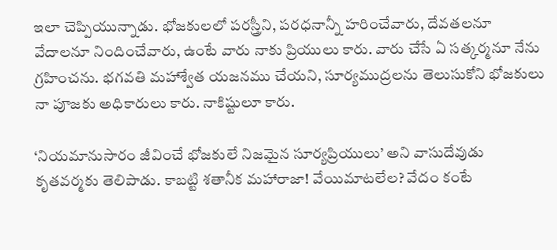ఇలా చెప్పియున్నాడు. భోజకులలో పరస్త్రీని, పరధనాన్నీ హరించేవారు, దేవతలనూ వేదాలనూ నిందించేవారు, ఉంటే వారు నాకు ప్రియులు కారు. వారు చేసే ఏ సత్కర్మనూ నేను గ్రహించను. భగవతి మహాశ్వేత యజనము చేయని, సూర్యముద్రలను తెలుసుకోని భోజకులు నా పూజకు అధికారులు కారు. నాకిష్టులూ కారు.

‘నియమానుసారం జీవించే భోజకులే నిజమైన సూర్యప్రియులు’ అని వాసుదేవుడు కృతవర్మకు తెలిపాడు. కాబట్టి శతానీక మహారాజా! వేయిమాటలేల? వేదం కంటే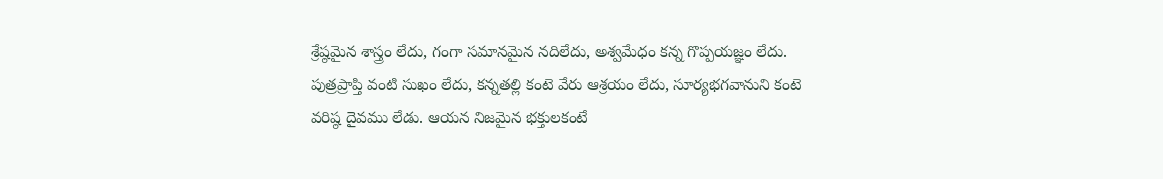శ్రేష్ఠమైన శాస్త్రం లేదు, గంగా సమానమైన నదిలేదు, అశ్వమేధం కన్న గొప్పయజ్ఞం లేదు. పుత్రప్రాప్తి వంటి సుఖం లేదు, కన్నతల్లి కంటె వేరు ఆశ్రయం లేదు, సూర్యభగవానుని కంటె వరిష్ఠ దైవము లేడు. ఆయన నిజమైన భక్తులకంటే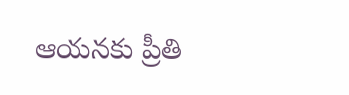ఆయనకు ప్రీతి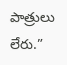పాత్రులు లేరు.”